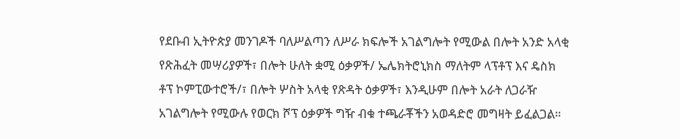የደቡብ ኢትዮጵያ መንገዶች ባለሥልጣን ለሥራ ክፍሎች አገልግሎት የሚውል በሎት አንድ አላቂ የጽሕፈት መሣሪያዎች፣ በሎት ሁለት ቋሚ ዕቃዎች/ ኤሌክትሮኒክስ ማለትም ላፕቶፕ እና ዴስክ ቶፕ ኮምፒውተሮች/፣ በሎት ሦስት አላቂ የጽዳት ዕቃዎች፣ እንዲሁም በሎት አራት ለጋራዥ አገልግሎት የሚውሉ የወርክ ሾፕ ዕቃዎች ግዥ ብቁ ተጫራቾችን አወዳድሮ መግዛት ይፈልጋል፡፡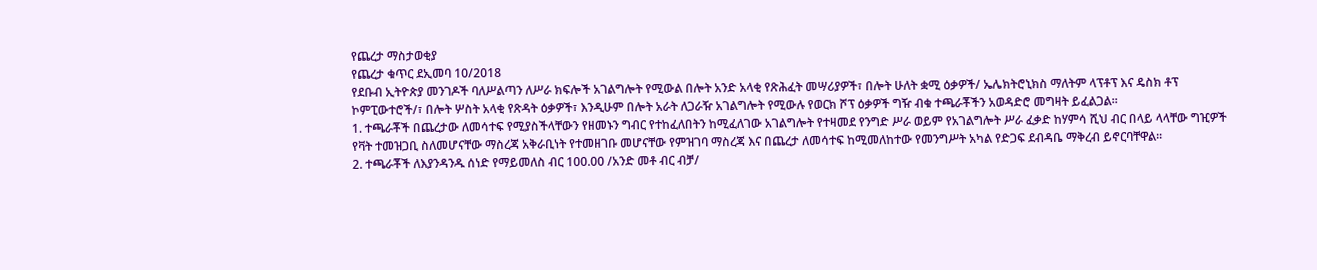የጨረታ ማስታወቂያ
የጨረታ ቁጥር ደኢመባ 10/2018
የደቡብ ኢትዮጵያ መንገዶች ባለሥልጣን ለሥራ ክፍሎች አገልግሎት የሚውል በሎት አንድ አላቂ የጽሕፈት መሣሪያዎች፣ በሎት ሁለት ቋሚ ዕቃዎች/ ኤሌክትሮኒክስ ማለትም ላፕቶፕ እና ዴስክ ቶፕ ኮምፒውተሮች/፣ በሎት ሦስት አላቂ የጽዳት ዕቃዎች፣ እንዲሁም በሎት አራት ለጋራዥ አገልግሎት የሚውሉ የወርክ ሾፕ ዕቃዎች ግዥ ብቁ ተጫራቾችን አወዳድሮ መግዛት ይፈልጋል፡፡
1. ተጫራቾች በጨረታው ለመሳተፍ የሚያስችላቸውን የዘመኑን ግብር የተከፈለበትን ከሚፈለገው አገልግሎት የተዛመደ የንግድ ሥራ ወይም የአገልግሎት ሥራ ፈቃድ ከሃምሳ ሺህ ብር በላይ ላላቸው ግዢዎች የቫት ተመዝጋቢ ስለመሆናቸው ማስረጃ አቅራቢነት የተመዘገቡ መሆናቸው የምዝገባ ማስረጃ እና በጨረታ ለመሳተፍ ከሚመለከተው የመንግሥት አካል የድጋፍ ደብዳቤ ማቅረብ ይኖርባቸዋል፡፡
2. ተጫራቾች ለእያንዳንዱ ሰነድ የማይመለስ ብር 100.00 /አንድ መቶ ብር ብቻ/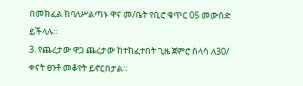በመክፈል ከባለሥልጣኑ ዋና መ/ቤት የቢሮ ቁጥር 05 መውሰድ ይችላሉ፡፡
3. የጨረታው ዋጋ ጨረታው ከተከፈተበት ጊዜ ጀምሮ ሰላሳ ለ30/ ቀናት ፀንቶ መቆየት ይኖርበታል።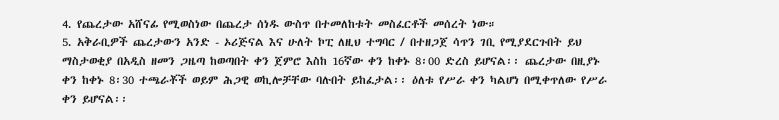4. የጨረታው አሸናፊ የሚወስነው በጨረታ ሰነዱ ውስጥ በተመለከቱት መስፈርቶች መሰረት ነው።
5. አቅራቢዎች ጨረታውን አንድ - ኦሪጅናል እና ሁለት ኮፒ ለዚህ ተግባር / በተዘጋጀ ሳጥን ገቢ የሚያደርጉበት ይህ ማስታወቂያ በአዲስ ዘመን ጋዜጣ ከወጣበት ቀን ጀምሮ እስከ 16ኛው ቀን ከቀኑ 8፡00 ድረስ ይሆናል፡፡ ጨረታው በዚያኑ ቀን ከቀኑ 8፡30 ተጫራቾች ወይም ሕጋዊ ወኪሎቻቸው ባሉበት ይከፈታል፡፡ ዕለቱ የሥራ ቀን ካልሆነ በሚቀጥለው የሥራ ቀን ይሆናል፡፡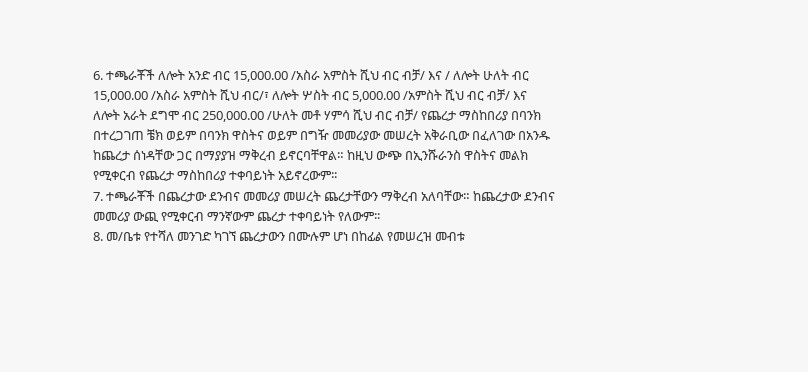6. ተጫራቾች ለሎት አንድ ብር 15,000.00 /አስራ አምስት ሺህ ብር ብቻ/ እና / ለሎት ሁለት ብር 15,000.00 /አስራ አምስት ሺህ ብር/፣ ለሎት ሦስት ብር 5,000.00 /አምስት ሺህ ብር ብቻ/ እና ለሎት አራት ደግሞ ብር 250,000.00 /ሁለት መቶ ሃምሳ ሺህ ብር ብቻ/ የጨረታ ማስከበሪያ በባንክ በተረጋገጠ ቼክ ወይም በባንክ ዋስትና ወይም በግዥ መመሪያው መሠረት አቅራቢው በፈለገው በአንዱ ከጨረታ ሰነዳቸው ጋር በማያያዝ ማቅረብ ይኖርባቸዋል። ከዚህ ውጭ በኢንሹራንስ ዋስትና መልክ የሚቀርብ የጨረታ ማስከበሪያ ተቀባይነት አይኖረውም፡፡
7. ተጫራቾች በጨረታው ደንብና መመሪያ መሠረት ጨረታቸውን ማቅረብ አለባቸው። ከጨረታው ደንብና መመሪያ ውጪ የሚቀርብ ማንኛውም ጨረታ ተቀባይነት የለውም፡፡
8. መ/ቤቱ የተሻለ መንገድ ካገኘ ጨረታውን በሙሉም ሆነ በከፊል የመሠረዝ መብቱ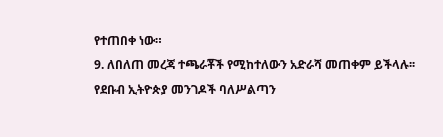የተጠበቀ ነው።
9. ለበለጠ መረጃ ተጫራቾች የሚከተለውን አድራሻ መጠቀም ይችላሉ፡፡
የደቡብ ኢትዮጵያ መንገዶች ባለሥልጣን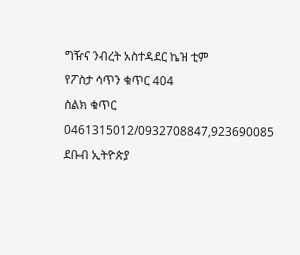ግዥና ንብረት አስተዳደር ኬዝ ቲም
የፖስታ ሳጥን ቁጥር 404
ስልክ ቁጥር 0461315012/0932708847,923690085
ደቡብ ኢትዮጵያ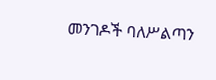መንገዶች ባለሥልጣን